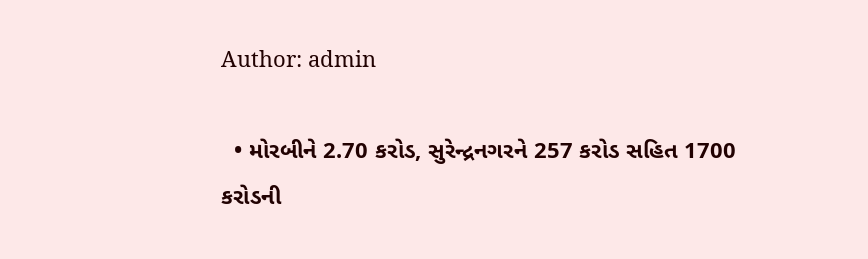Author: admin

  • મોરબીને 2.70 કરોડ, સુરેન્દ્રનગરને 257 કરોડ સહિત 1700 કરોડની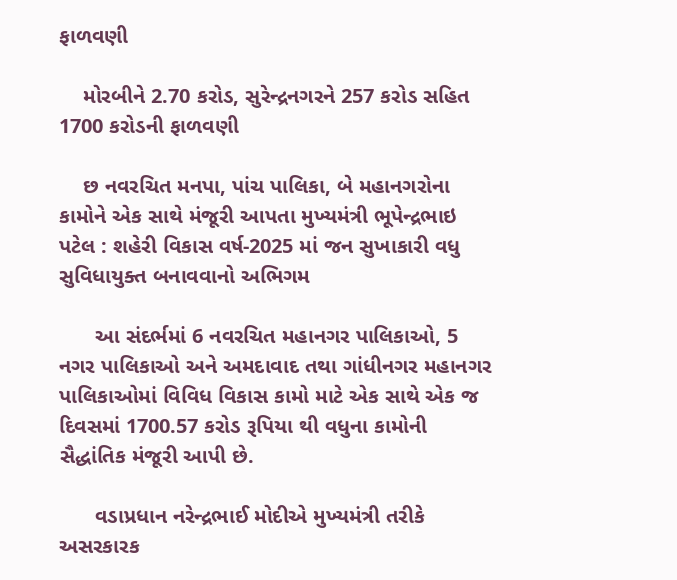ફાળવણી

    મોરબીને 2.70 કરોડ, સુરેન્દ્રનગરને 257 કરોડ સહિત 1700 કરોડની ફાળવણી

    છ નવરચિત મનપા, પાંચ પાલિકા, બે મહાનગરોના કામોને એક સાથે મંજૂરી આપતા મુખ્યમંત્રી ભૂપેન્દ્રભાઇ પટેલ : શહેરી વિકાસ વર્ષ-2025 માં જન સુખાકારી વધુ સુવિધાયુક્ત બનાવવાનો અભિગમ

      આ સંદર્ભમાં 6 નવરચિત મહાનગર પાલિકાઓ, 5 નગર પાલિકાઓ અને અમદાવાદ તથા ગાંધીનગર મહાનગર પાલિકાઓમાં વિવિધ વિકાસ કામો માટે એક સાથે એક જ દિવસમાં 1700.57 કરોડ રૂપિયા થી વધુના કામોની સૈદ્ધાંતિક મંજૂરી આપી છે.

      વડાપ્રધાન નરેન્દ્રભાઈ મોદીએ મુખ્યમંત્રી તરીકે અસરકારક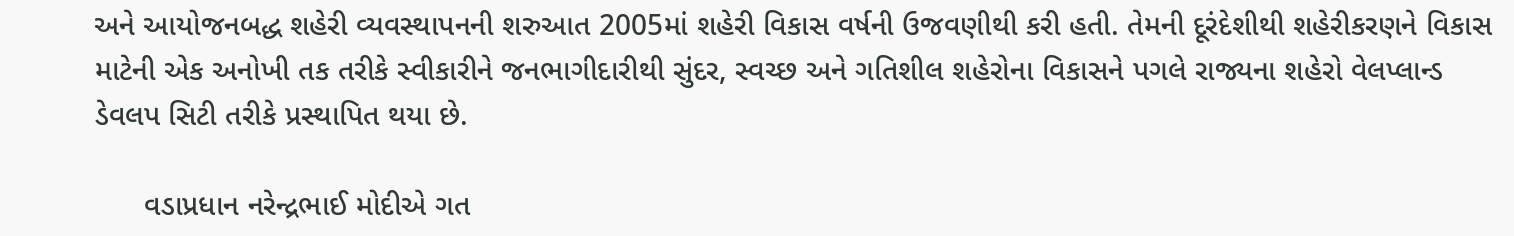અને આયોજનબદ્ધ શહેરી વ્યવસ્થાપનની શરુઆત 2005માં શહેરી વિકાસ વર્ષની ઉજવણીથી કરી હતી. તેમની દૂરંદેશીથી શહેરીકરણને વિકાસ માટેની એક અનોખી તક તરીકે સ્વીકારીને જનભાગીદારીથી સુંદર, સ્વચ્છ અને ગતિશીલ શહેરોના વિકાસને પગલે રાજ્યના શહેરો વેલપ્લાન્ડ ડેવલપ સિટી તરીકે પ્રસ્થાપિત થયા છે.

      વડાપ્રધાન નરેન્દ્રભાઈ મોદીએ ગત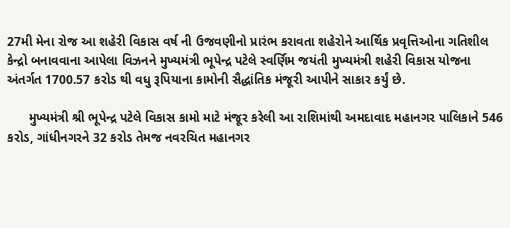27મી મેના રોજ આ શહેરી વિકાસ વર્ષ ની ઉજવણીનો પ્રારંભ કરાવતા શહેરોને આર્થિક પ્રવૃત્તિઓના ગતિશીલ કેન્દ્રો બનાવવાના આપેલા વિઝનને મુખ્યમંત્રી ભૂપેન્દ્ર પટેલે સ્વર્ણિમ જયંતી મુખ્યમંત્રી શહેરી વિકાસ યોજના અંતર્ગત 1700.57 કરોડ થી વધુ રૂપિયાના કામોની સૈદ્ધાંતિક મંજૂરી આપીને સાકાર કર્યું છે.

      મુખ્યમંત્રી શ્રી ભૂપેન્દ્ર પટેલે વિકાસ કામો માટે મંજૂર કરેલી આ રાશિમાંથી અમદાવાદ મહાનગર પાલિકાને 546 કરોડ, ગાંધીનગરને 32 કરોડ તેમજ નવરચિત મહાનગર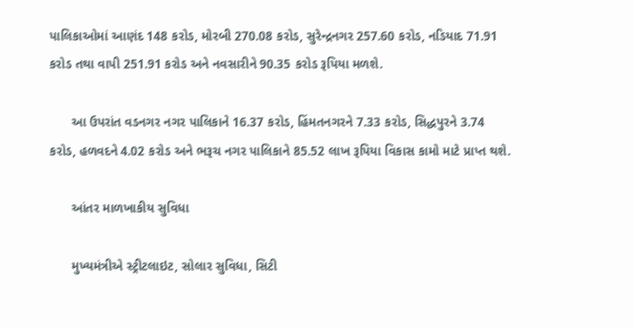પાલિકાઓમાં આણંદ 148 કરોડ, મોરબી 270.08 કરોડ, સુરેન્દ્રનગર 257.60 કરોડ, નડિયાદ 71.91 કરોડ તથા વાપી 251.91 કરોડ અને નવસારીને 90.35 કરોડ રૂપિયા મળશે.

      આ ઉપરાંત વડનગર નગર પાલિકાને 16.37 કરોડ, હિંમતનગરને 7.33 કરોડ, સિદ્ધપુરને 3.74 કરોડ, હળવદને 4.02 કરોડ અને ભરૂચ નગર પાલિકાને 85.52 લાખ રૂપિયા વિકાસ કામો માટે પ્રાપ્ત થશે.

      આંતર માળખાકીય સુવિધા

      મુખ્યમંત્રીએ સ્ટ્રીટલાઇટ, સોલાર સુવિધા, સિટી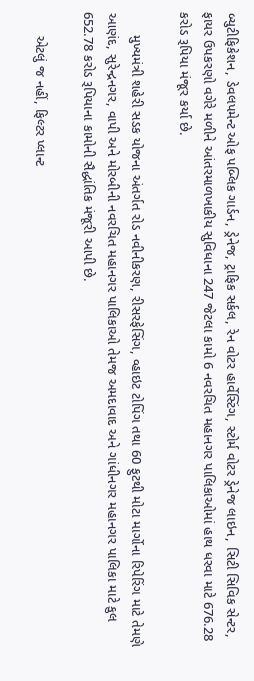બ્યુટીફિકેશન, ડેવલપમેન્ટ ઓફ પબ્લિક ગાર્ડન, ડ્રેનેજ, ટ્રાફિક સર્કલ, રેન વોટર હાર્વેસ્ટિંગ, સ્ટોર્મ વોટર ડ્રેનેજ લાઇન, સિટી સિવિક સેન્ટર, ફાયર ઉપકરણો વગેરે મળીને આંતરમાળખાકીય સુવિધાના 247 જેટલા કામો 6 નવરચિત મહાનગર પાલિકાઓમાં હાથ ધરવા માટે 676.28 કરોડ રૂપિયા મંજૂર કર્યા છે.

      મુખ્યમંત્રી શહેરી સડક યોજના અંતર્ગત રોડ નવીનીકરણ, રીસરફેસિંગ, વ્હાઇટ ટોપિંગ તથા 60 ફુટથી મોટા માર્ગોના રિપેરિંગ માટે તેમણે આણંદ, સુરેન્દ્રનગર, વાપી અને મોરબીની નવરચિત મહાનગર પાલિકાઓ તેમજ અમદાવાદ અને ગાંધીનગર મહાનગર પાલિકા માટે કુલ 652.78 કરોડ રૂપિયાના કામોની સૈદ્ધાંતિક મંજૂરી આપી છે.

      એટલું જ નહીં, ફિલ્ટર પ્લાન્ટ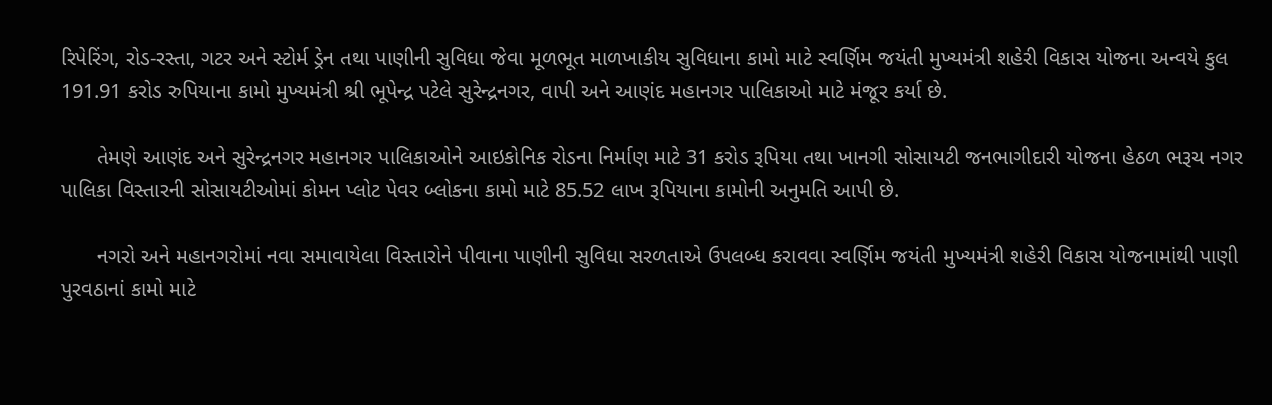રિપેરિંગ, રોડ-રસ્તા, ગટર અને સ્ટોર્મ ડ્રેન તથા પાણીની સુવિધા જેવા મૂળભૂત માળખાકીય સુવિધાના કામો માટે સ્વર્ણિમ જયંતી મુખ્યમંત્રી શહેરી વિકાસ યોજના અન્વયે કુલ 191.91 કરોડ રુપિયાના કામો મુખ્યમંત્રી શ્રી ભૂપેન્દ્ર પટેલે સુરેન્દ્રનગર, વાપી અને આણંદ મહાનગર પાલિકાઓ માટે મંજૂર કર્યા છે.

      તેમણે આણંદ અને સુરેન્દ્રનગર મહાનગર પાલિકાઓને આઇકોનિક રોડના નિર્માણ માટે 31 કરોડ રૂપિયા તથા ખાનગી સોસાયટી જનભાગીદારી યોજના હેઠળ ભરૂચ નગર પાલિકા વિસ્તારની સોસાયટીઓમાં કોમન પ્લોટ પેવર બ્લોકના કામો માટે 85.52 લાખ રૂપિયાના કામોની અનુમતિ આપી છે.

      નગરો અને મહાનગરોમાં નવા સમાવાયેલા વિસ્તારોને પીવાના પાણીની સુવિધા સરળતાએ ઉપલબ્ધ કરાવવા સ્વર્ણિમ જયંતી મુખ્યમંત્રી શહેરી વિકાસ યોજનામાંથી પાણી પુરવઠાનાં કામો માટે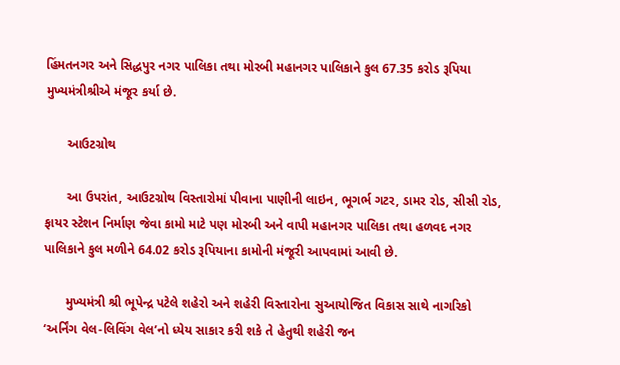હિંમતનગર અને સિદ્ધપુર નગર પાલિકા તથા મોરબી મહાનગર પાલિકાને કુલ 67.35 કરોડ રૂપિયા મુખ્યમંત્રીશ્રીએ મંજૂર કર્યા છે.

      આઉટગ્રોથ

      આ ઉપરાંત, આઉટગ્રોથ વિસ્તારોમાં પીવાના પાણીની લાઇન, ભૂગર્ભ ગટર, ડામર રોડ, સીસી રોડ, ફાયર સ્ટેશન નિર્માણ જેવા કામો માટે પણ મોરબી અને વાપી મહાનગર પાલિકા તથા હળવદ નગર પાલિકાને કુલ મળીને 64.02 કરોડ રૂપિયાના કામોની મંજૂરી આપવામાં આવી છે.

      મુખ્યમંત્રી શ્રી ભૂપેન્દ્ર પટેલે શહેરો અને શહેરી વિસ્તારોના સુઆયોજિત વિકાસ સાથે નાગરિકો ‘અર્નિંગ વેલ-લિવિંગ વેલ’નો ધ્યેય સાકાર કરી શકે તે હેતુથી શહેરી જન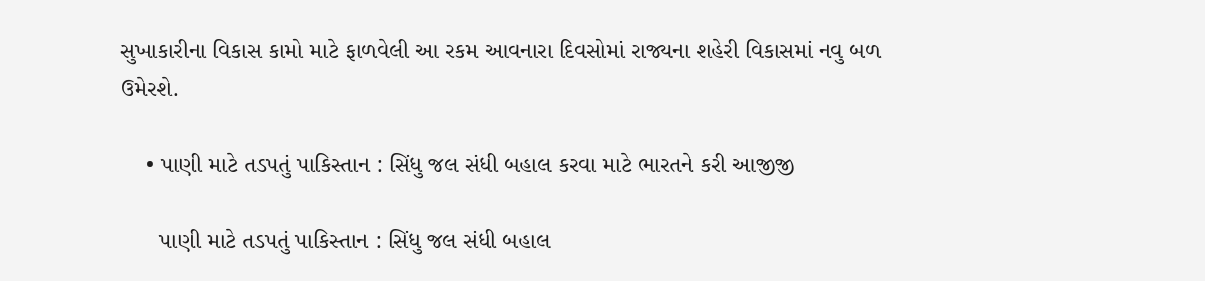સુખાકારીના વિકાસ કામો માટે ફાળવેલી આ રકમ આવનારા દિવસોમાં રાજ્યના શહેરી વિકાસમાં નવુ બળ ઉમેરશે.

    • પાણી માટે તડપતું પાકિસ્તાન : સિંધુ જલ સંધી બહાલ કરવા માટે ભારતને કરી આજીજી

      પાણી માટે તડપતું પાકિસ્તાન : સિંધુ જલ સંધી બહાલ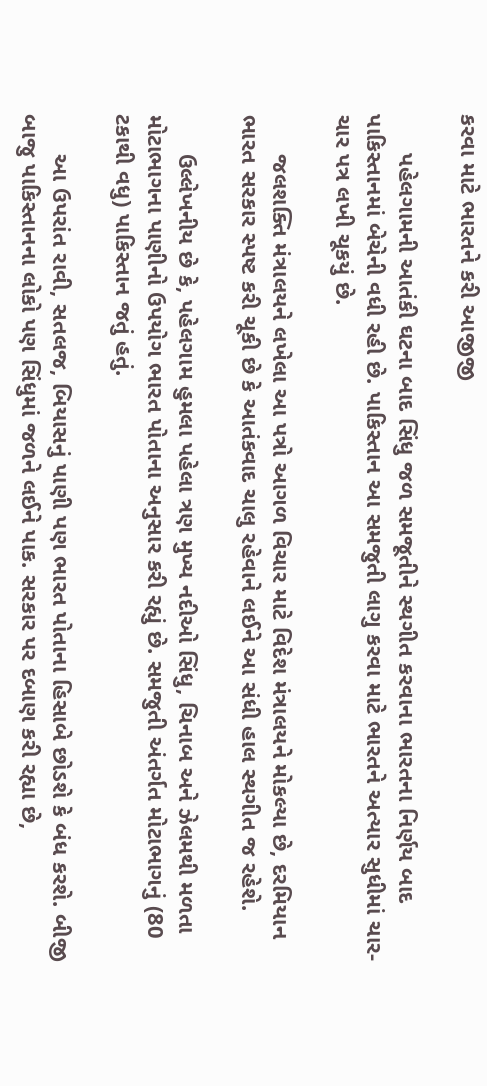કરવા માટે ભારતને કરી આજીજી

      પહેલગામની આતંકી ઘટના બાદ સિંધુ જળ સમજૂતીને સ્થગીત કરવાના ભારતના નિર્ણય બાદ પાકિસ્તાનમાં બેચેની વધી રહી છે. પાકિસ્તાન આ સમજુતી લાગુ કરવા માટે ભારતને અત્યાર સુધીમાં ચાર-ચાર પત્ર લખી ચૂકયું છે.

      જલશક્તિ મંત્રાલયને લખેલા આ પત્રો આગળ વિચાર માટે વિદેશ મંત્રાલયને મોકલ્યા છે, દરમિયાન ભારત સરકાર સ્પષ્ટ કરી ચૂકી છે કે આતંકવાદ ચાલુ રહેવાને લઈને આ સંધી હાલ સ્થગીત જ રહેશે.

      ઉલ્લેખનીય છે કે, પહેલગામ હુમલા પહેલા ત્રણ મુખ્ય નદીઓ સિંધુ, ચિનાબ અને ઝેલમથી મળતા મોટાભાગના પાણીનો ઉપયોગ ભારત પોતાના અનુસાર કરી રહ્યું છે. સમજુતી અંતર્ગત મોટાભાગનું (80 ટકાથી વધુ) પાકિસ્તાન જતું હતું.

      આ ઉપરાંત રાવી, સતલજ, બિયાસનું પાણી પણ ભારત પોતાના હિસાબે છોડશે કે બંધ કરશે. બીજી બાજુ પાકિસ્તાનના લોકો પણ સિંધુમાં જળને લઈને પાક. સરકાર પર દબાણ કરી રહ્યા છે,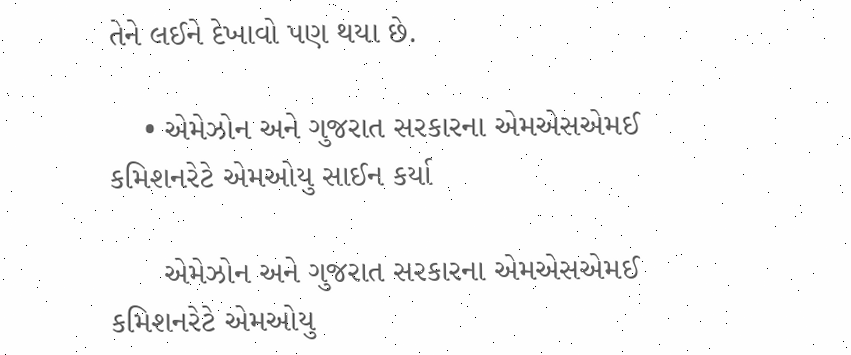તેને લઈને દેખાવો પણ થયા છે.

    • એમેઝોન અને ગુજરાત સરકારના એમએસએમઈ કમિશનરેટે એમઓયુ સાઈન કર્યા

      એમેઝોન અને ગુજરાત સરકારના એમએસએમઈ કમિશનરેટે એમઓયુ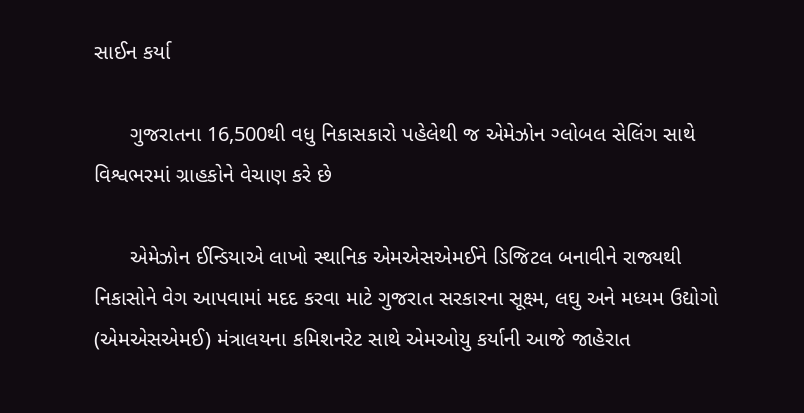સાઈન કર્યા

      ગુજરાતના 16,500થી વધુ નિકાસકારો પહેલેથી જ એમેઝોન ગ્લોબલ સેલિંગ સાથે વિશ્વભરમાં ગ્રાહકોને વેચાણ કરે છે

      એમેઝોન ઈન્ડિયાએ લાખો સ્થાનિક એમએસએમઈને ડિજિટલ બનાવીને રાજ્યથી નિકાસોને વેગ આપવામાં મદદ કરવા માટે ગુજરાત સરકારના સૂક્ષ્મ, લઘુ અને મધ્યમ ઉદ્યોગો (એમએસએમઈ) મંત્રાલયના કમિશનરેટ સાથે એમઓયુ કર્યાની આજે જાહેરાત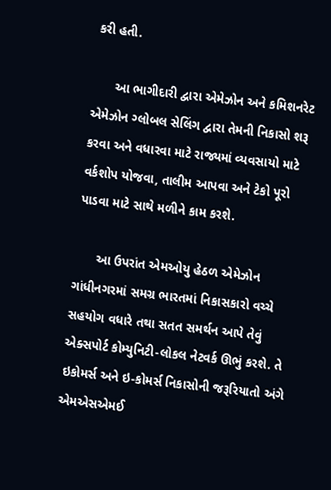કરી હતી.

      આ ભાગીદારી દ્વારા એમેઝોન અને કમિશનરેટ એમેઝોન ગ્લોબલ સેલિંગ દ્વારા તેમની નિકાસો શરૂ કરવા અને વધારવા માટે રાજ્યમાં વ્યવસાયો માટે વર્કશોપ યોજવા, તાલીમ આપવા અને ટેકો પૂરો પાડવા માટે સાથે મળીને કામ કરશે.

      આ ઉપરાંત એમઓયુ હેઠળ એમેઝોન ગાંધીનગરમાં સમગ્ર ભારતમાં નિકાસકારો વચ્ચે સહયોગ વધારે તથા સતત સમર્થન આપે તેવું એક્સપોર્ટ કોમ્યુનિટી-લોકલ નેટવર્ક ઊભું કરશે. તે ઇકોમર્સ અને ઇ-કોમર્સ નિકાસોની જરૂરિયાતો અંગે એમએસએમઈ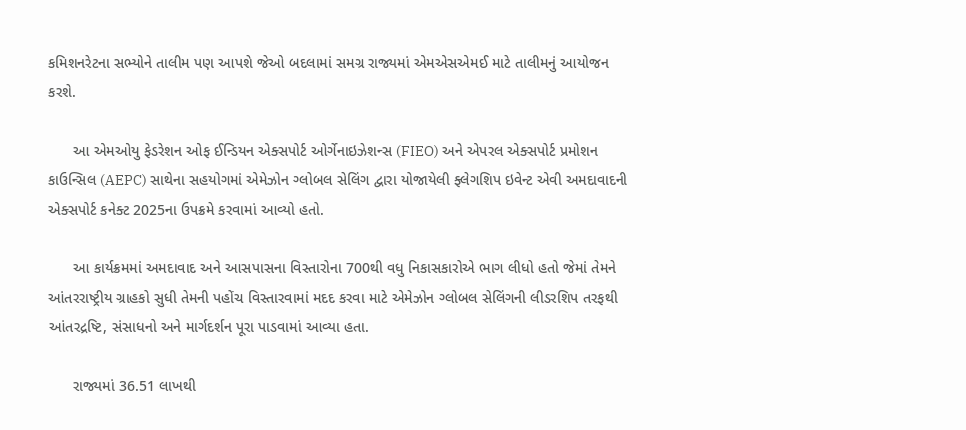કમિશનરેટના સભ્યોને તાલીમ પણ આપશે જેઓ બદલામાં સમગ્ર રાજ્યમાં એમએસએમઈ માટે તાલીમનું આયોજન કરશે.

      આ એમઓયુ ફેડરેશન ઓફ ઈન્ડિયન એક્સપોર્ટ ઓર્ગેનાઇઝેશન્સ (FIEO) અને એપરલ એક્સપોર્ટ પ્રમોશન કાઉન્સિલ (AEPC) સાથેના સહયોગમાં એમેઝોન ગ્લોબલ સેલિંગ દ્વારા યોજાયેલી ફ્લેગશિપ ઇવેન્ટ એવી અમદાવાદની એક્સપોર્ટ કનેક્ટ 2025ના ઉપક્રમે કરવામાં આવ્યો હતો.

      આ કાર્યક્રમમાં અમદાવાદ અને આસપાસના વિસ્તારોના 700થી વધુ નિકાસકારોએ ભાગ લીધો હતો જેમાં તેમને આંતરરાષ્ટ્રીય ગ્રાહકો સુધી તેમની પહોંચ વિસ્તારવામાં મદદ કરવા માટે એમેઝોન ગ્લોબલ સેલિંગની લીડરશિપ તરફથી આંતરદ્રષ્ટિ, સંસાધનો અને માર્ગદર્શન પૂરા પાડવામાં આવ્યા હતા.

      રાજ્યમાં 36.51 લાખથી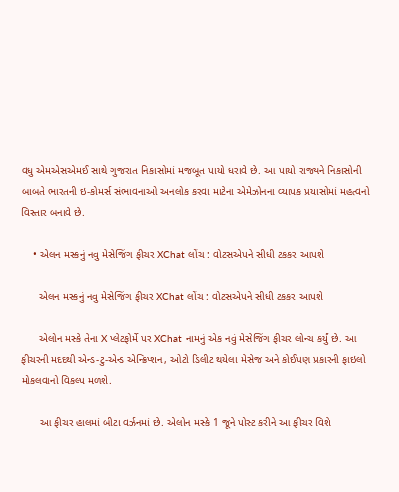વધુ એમએસએમઈ સાથે ગુજરાત નિકાસોમાં મજબૂત પાયો ધરાવે છે. આ પાયો રાજ્યને નિકાસોની બાબતે ભારતની ઇ-કોમર્સ સંભાવનાઓ અનલોક કરવા માટેના એમેઝોનના વ્યાપક પ્રયાસોમાં મહત્વનો વિસ્તાર બનાવે છે.

    • એલન મસ્કનું નવુ મેસેજિંગ ફીચર XChat લોંચ : વોટસએપને સીધી ટકકર આપશે

      એલન મસ્કનું નવુ મેસેજિંગ ફીચર XChat લોંચ : વોટસએપને સીધી ટકકર આપશે

      એલોન મસ્કે તેના X પ્લેટફોર્મે પર XChat નામનું એક નવું મેસેજિંગ ફીચર લોન્ચ કર્યું છે. આ ફીચરની મદદથી એન્ડ-ટુ-એન્ડ એન્ક્રિપ્શન, ઓટો ડિલીટ થયેલા મેસેજ અને કોઈપણ પ્રકારની ફાઇલો મોકલવાનો વિકલ્પ મળશે.

      આ ફીચર હાલમાં બીટા વર્ઝનમાં છે. એલોન મસ્કે 1 જૂને પોસ્ટ કરીને આ ફીચર વિશે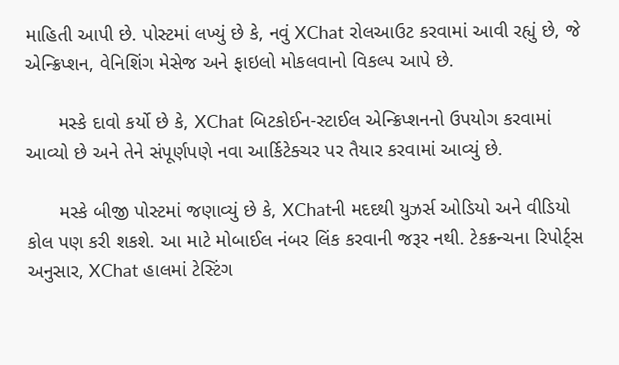માહિતી આપી છે. પોસ્ટમાં લખ્યું છે કે, નવું XChat રોલઆઉટ કરવામાં આવી રહ્યું છે, જે એન્ક્રિપ્શન, વેનિશિંગ મેસેજ અને ફાઇલો મોકલવાનો વિકલ્પ આપે છે.

      મસ્કે દાવો કર્યો છે કે, XChat બિટકોઈન-સ્ટાઈલ એન્ક્રિપ્શનનો ઉપયોગ કરવામાં આવ્યો છે અને તેને સંપૂર્ણપણે નવા આર્કિટેક્ચર પર તૈયાર કરવામાં આવ્યું છે.

      મસ્કે બીજી પોસ્ટમાં જણાવ્યું છે કે, XChatની મદદથી યુઝર્સ ઓડિયો અને વીડિયો કોલ પણ કરી શકશે. આ માટે મોબાઈલ નંબર લિંક કરવાની જરૂર નથી. ટેકક્રન્ચના રિપોર્ટ્સ અનુસાર, XChat હાલમાં ટેસ્ટિંગ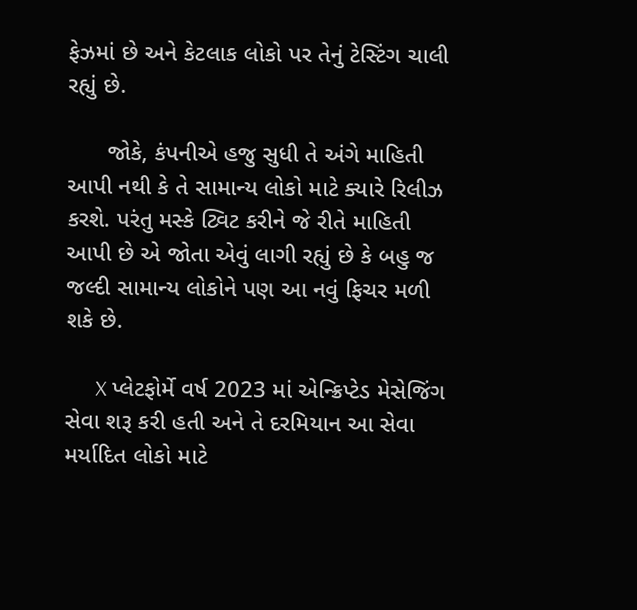ફેઝમાં છે અને કેટલાક લોકો પર તેનું ટેસ્ટિંગ ચાલી રહ્યું છે.

      જોકે, કંપનીએ હજુ સુધી તે અંગે માહિતી આપી નથી કે તે સામાન્ય લોકો માટે ક્યારે રિલીઝ કરશે. પરંતુ મસ્કે ટ્વિટ કરીને જે રીતે માહિતી આપી છે એ જોતા એવું લાગી રહ્યું છે કે બહુ જ જલ્દી સામાન્ય લોકોને પણ આ નવું ફિચર મળી શકે છે.

      X પ્લેટફોર્મે વર્ષ 2023 માં એન્ક્રિપ્ટેડ મેસેજિંગ સેવા શરૂ કરી હતી અને તે દરમિયાન આ સેવા મર્યાદિત લોકો માટે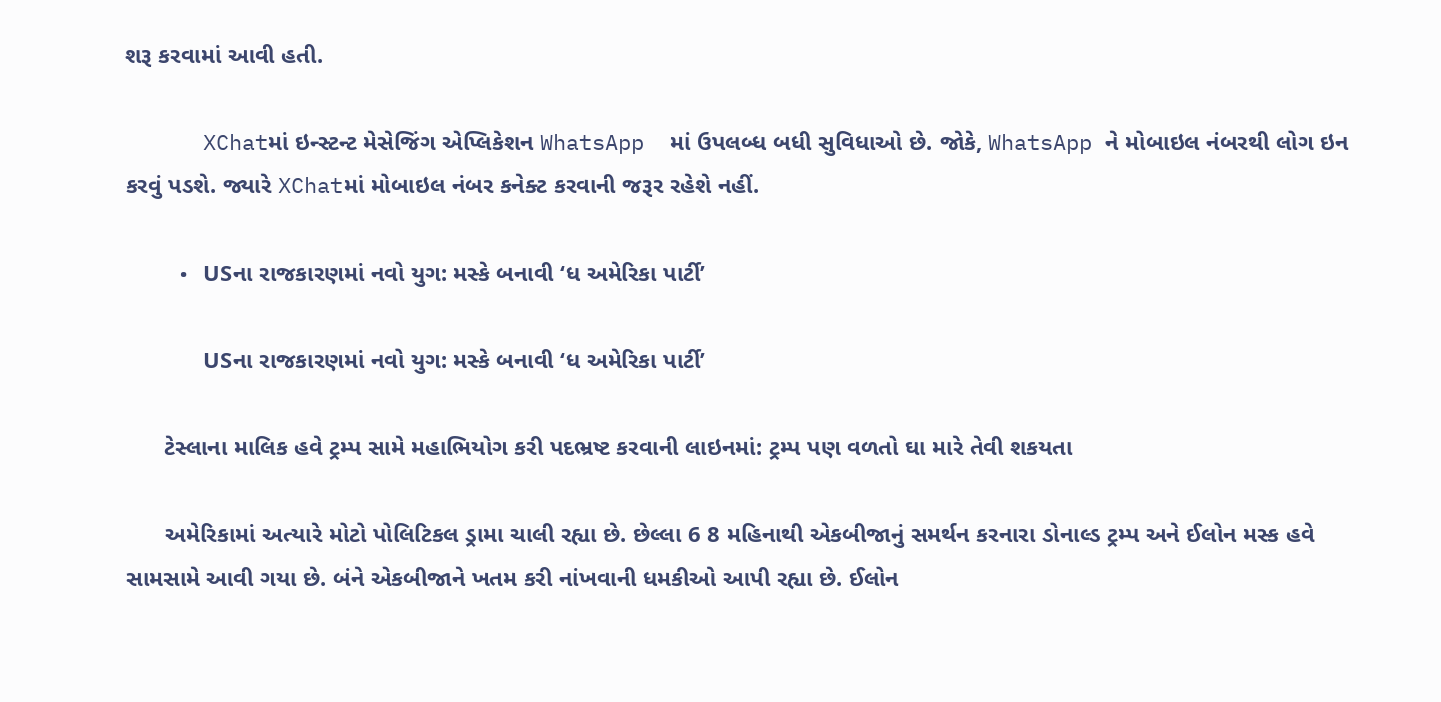શરૂ કરવામાં આવી હતી.

      XChatમાં ઇન્સ્ટન્ટ મેસેજિંગ એપ્લિકેશન WhatsApp  માં ઉપલબ્ધ બધી સુવિધાઓ છે. જોકે, WhatsApp ને મોબાઇલ નંબરથી લોગ ઇન કરવું પડશે. જ્યારે XChatમાં મોબાઇલ નંબર કનેક્ટ કરવાની જરૂર રહેશે નહીં.

    • USના રાજકારણમાં નવો યુગ: મસ્કે બનાવી ‘ધ અમેરિકા પાર્ટી’

      USના રાજકારણમાં નવો યુગ: મસ્કે બનાવી ‘ધ અમેરિકા પાર્ટી’

      ટેસ્લાના માલિક હવે ટ્રમ્પ સામે મહાભિયોગ કરી પદભ્રષ્ટ કરવાની લાઇનમાં: ટ્રમ્પ પણ વળતો ઘા મારે તેવી શકયતા

      અમેરિકામાં અત્યારે મોટો પોલિટિકલ ડ્રામા ચાલી રહ્યા છે. છેલ્લા 6 8 મહિનાથી એકબીજાનું સમર્થન કરનારા ડોનાલ્ડ ટ્રમ્પ અને ઈલોન મસ્ક હવે સામસામે આવી ગયા છે. બંને એકબીજાને ખતમ કરી નાંખવાની ધમકીઓ આપી રહ્યા છે. ઈલોન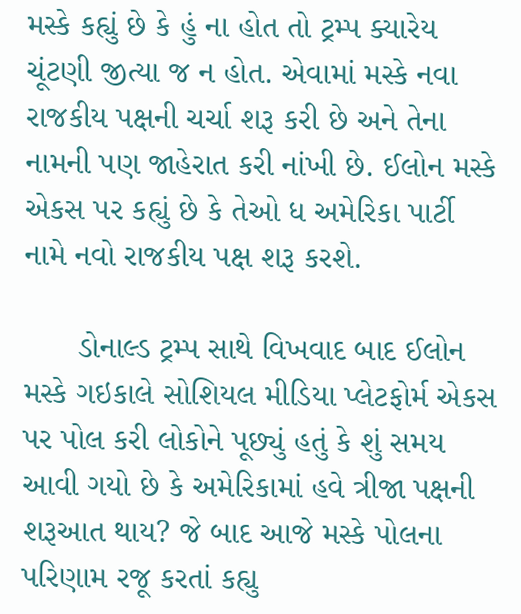મસ્કે કહ્યું છે કે હું ના હોત તો ટ્રમ્પ ક્યારેય ચૂંટણી જીત્યા જ ન હોત. એવામાં મસ્કે નવા રાજકીય પક્ષની ચર્ચા શરૂ કરી છે અને તેના નામની પણ જાહેરાત કરી નાંખી છે. ઈલોન મસ્કે એકસ પર કહ્યું છે કે તેઓ ધ અમેરિકા પાર્ટી નામે નવો રાજકીય પક્ષ શરૂ કરશે.

      ડોનાલ્ડ ટ્રમ્પ સાથે વિખવાદ બાદ ઈલોન મસ્કે ગઇકાલે સોશિયલ મીડિયા પ્લેટફોર્મ એકસ પર પોલ કરી લોકોને પૂછ્યું હતું કે શું સમય આવી ગયો છે કે અમેરિકામાં હવે ત્રીજા પક્ષની શરૂઆત થાય? જે બાદ આજે મસ્કે પોલના પરિણામ રજૂ કરતાં કહ્યુ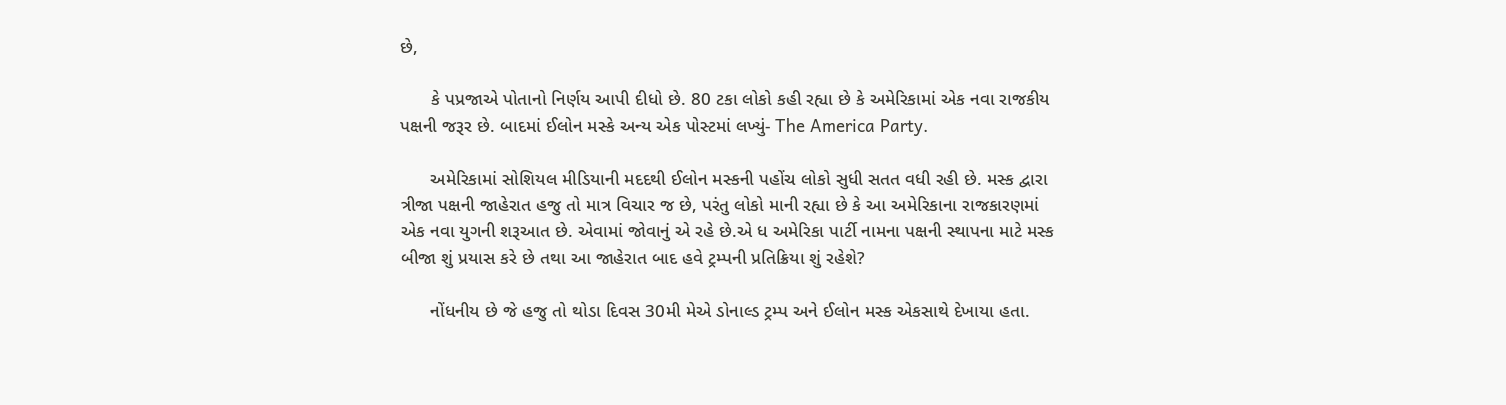છે,

      કે પપ્રજાએ પોતાનો નિર્ણય આપી દીધો છે. 80 ટકા લોકો કહી રહ્યા છે કે અમેરિકામાં એક નવા રાજકીય પક્ષની જરૂર છે. બાદમાં ઈલોન મસ્કે અન્ય એક પોસ્ટમાં લખ્યું- The America Party.

      અમેરિકામાં સોશિયલ મીડિયાની મદદથી ઈલોન મસ્કની પહોંચ લોકો સુધી સતત વધી રહી છે. મસ્ક દ્વારા ત્રીજા પક્ષની જાહેરાત હજુ તો માત્ર વિચાર જ છે, પરંતુ લોકો માની રહ્યા છે કે આ અમેરિકાના રાજકારણમાં એક નવા યુગની શરૂઆત છે. એવામાં જોવાનું એ રહે છે.એ ધ અમેરિકા પાર્ટી નામના પક્ષની સ્થાપના માટે મસ્ક બીજા શું પ્રયાસ કરે છે તથા આ જાહેરાત બાદ હવે ટ્રમ્પની પ્રતિક્રિયા શું રહેશે?

      નોંધનીય છે જે હજુ તો થોડા દિવસ 30મી મેએ ડોનાલ્ડ ટ્રમ્પ અને ઈલોન મસ્ક એકસાથે દેખાયા હતા.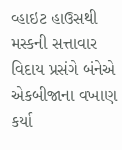વ્હાઇટ હાઉસથી મસ્કની સત્તાવાર વિદાય પ્રસંગે બંનેએ એકબીજાના વખાણ કર્યા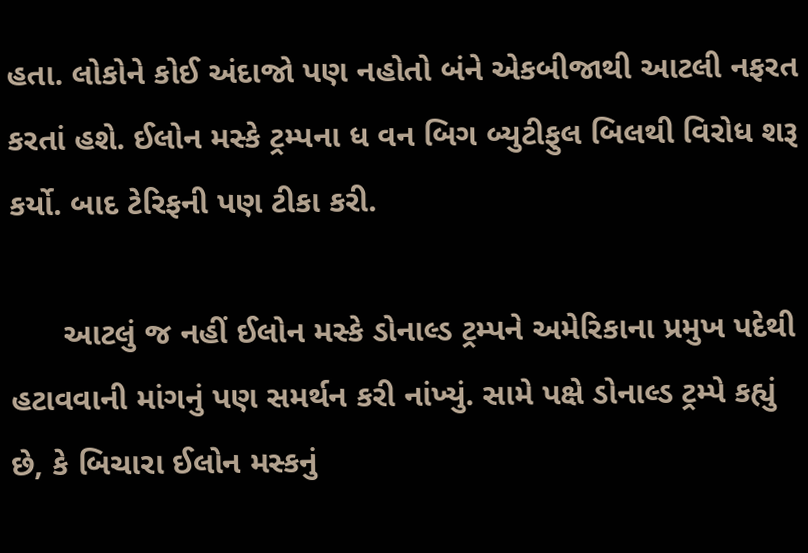હતા. લોકોને કોઈ અંદાજો પણ નહોતો બંને એકબીજાથી આટલી નફરત કરતાં હશે. ઈલોન મસ્કે ટ્રમ્પના ધ વન બિગ બ્યુટીફુલ બિલથી વિરોધ શરૂ કર્યો. બાદ ટેરિફની પણ ટીકા કરી.

      આટલું જ નહીં ઈલોન મસ્કે ડોનાલ્ડ ટ્રમ્પને અમેરિકાના પ્રમુખ પદેથી હટાવવાની માંગનું પણ સમર્થન કરી નાંખ્યું. સામે પક્ષે ડોનાલ્ડ ટ્રમ્પે કહ્યું છે, કે બિચારા ઈલોન મસ્કનું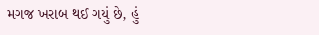મગજ ખરાબ થઈ ગયું છે, હું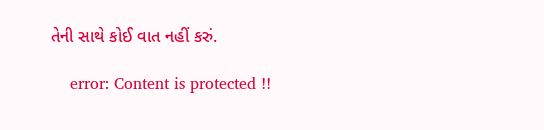તેની સાથે કોઈ વાત નહીં કરું.

    error: Content is protected !!